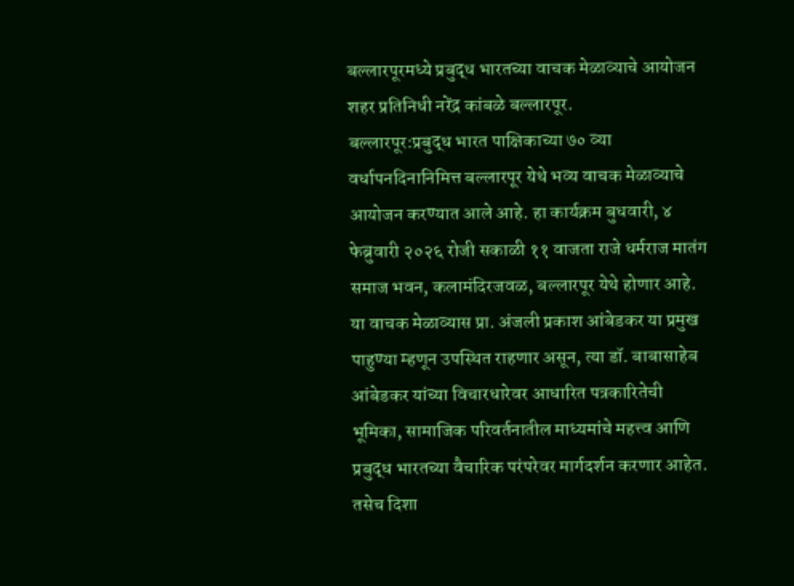बल्लारपूरमध्ये प्रबुद्ध भारतच्या वाचक मेळाव्याचे आयोजन
शहर प्रतिनिधी नरेंद्र कांबळे बल्लारपूर.
बल्लारपूर:प्रबुद्ध भारत पाक्षिकाच्या ७० व्या वर्धापनदिनानिमित्त बल्लारपूर येथे भव्य वाचक मेळाव्याचे आयोजन करण्यात आले आहे. हा कार्यक्रम बुधवारी, ४ फेब्रुवारी २०२६ रोजी सकाळी ११ वाजता राजे धर्मराज मातंग समाज भवन, कलामंदिरजवळ, बल्लारपूर येथे होणार आहे.
या वाचक मेळाव्यास प्रा. अंजली प्रकाश आंबेडकर या प्रमुख पाहुण्या म्हणून उपस्थित राहणार असून, त्या डॉ. बाबासाहेब आंबेडकर यांच्या विचारधारेवर आधारित पत्रकारितेची भूमिका, सामाजिक परिवर्तनातील माध्यमांचे महत्त्व आणि प्रबुद्ध भारतच्या वैचारिक परंपरेवर मार्गदर्शन करणार आहेत. तसेच दिशा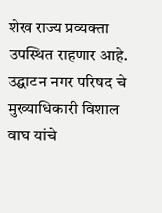शेख राज्य प्रव्यक्ता उपस्थित राहणार आहे.
उद्घाटन नगर परिषद चे मुख्याधिकारी विशाल वाघ यांचे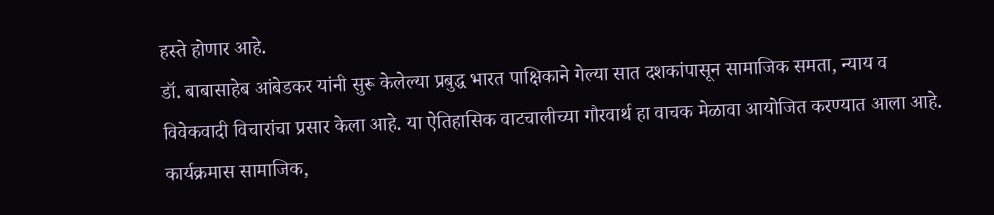हस्ते होणार आहे.
डॉ. बाबासाहेब आंबेडकर यांनी सुरू केलेल्या प्रबुद्ध भारत पाक्षिकाने गेल्या सात दशकांपासून सामाजिक समता, न्याय व विवेकवादी विचारांचा प्रसार केला आहे. या ऐतिहासिक वाटचालीच्या गौरवार्थ हा वाचक मेळावा आयोजित करण्यात आला आहे.
कार्यक्रमास सामाजिक,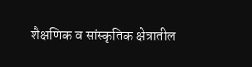शैक्षणिक व सांस्कृतिक क्षेत्रातील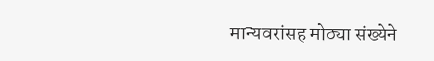मान्यवरांसह मोठ्या संख्येने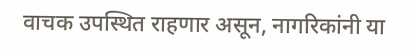वाचक उपस्थित राहणार असून, नागरिकांनी या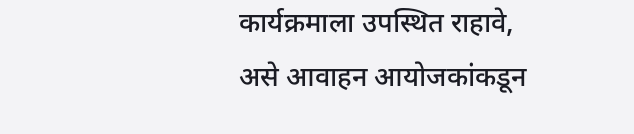कार्यक्रमाला उपस्थित राहावे, असे आवाहन आयोजकांकडून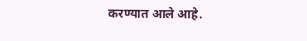करण्यात आले आहे.